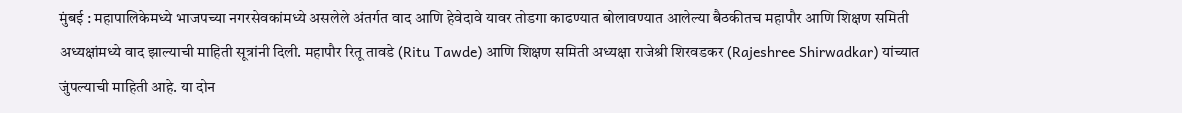मुंबई : महापालिकेमध्ये भाजपच्या नगरसेवकांमध्ये असलेले अंतर्गत वाद आणि हेवेदावे यावर तोडगा काढण्यात बोलावण्यात आलेल्या बैठकीतच महापौर आणि शिक्षण समिती अध्यक्षांमध्ये वाद झाल्याची माहिती सूत्रांनी दिली. महापौर रितू तावडे (Ritu Tawde) आणि शिक्षण समिती अध्यक्षा राजेश्री शिरवडकर (Rajeshree Shirwadkar) यांच्यात जुंपल्याची माहिती आहे. या दोन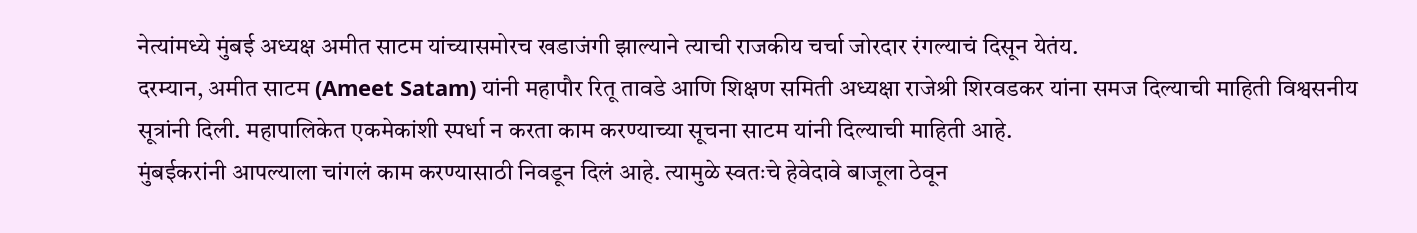नेत्यांमध्ये मुंबई अध्यक्ष अमीत साटम यांच्यासमोरच खडाजंगी झाल्याने त्याची राजकीय चर्चा जोरदार रंगल्याचं दिसून येतंय.
दरम्यान, अमीत साटम (Ameet Satam) यांनी महापौर रितू तावडे आणि शिक्षण समिती अध्यक्षा राजेश्री शिरवडकर यांना समज दिल्याची माहिती विश्वसनीय सूत्रांनी दिली. महापालिकेत एकमेकांशी स्पर्धा न करता काम करण्याच्या सूचना साटम यांनी दिल्याची माहिती आहे.
मुंबईकरांनी आपल्याला चांगलं काम करण्यासाठी निवडून दिलं आहे. त्यामुळे स्वतःचे हेवेदावे बाजूला ठेवून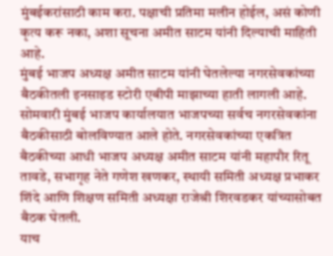मुंबईकरांसाठी काम करा. पक्षाची प्रतिमा मलीन होईल, असं कोणी कृत्य करू नका, अशा सूचना अमीत साटम यांनी दिल्याची माहिती आहे.
मुंबई भाजप अध्यक्ष अमीत साटम यांनी घेतलेल्या नगरसेवकांच्या बैठकीतली इनसाइड स्टोरी एबीपी माझाच्या हाती लागली आहे. सोमवारी मुंबई भाजप कार्यालयात भाजपच्या सर्वच नगरसेवकांना बैठकीसाठी बोलविण्यात आले होते. नगरसेवकांच्या एकत्रित बैठकीच्या आधी भाजप अध्यक्ष अमीत साटम यांनी महापौर रितू तावडे, सभागृह नेते गणेश खणकर, स्थायी समिती अध्यक्ष प्रभाकर शिंदे आणि शिक्षण समिती अध्यक्षा राजेश्री शिरवडकर यांच्यासोबत बैठक घेतली.
याच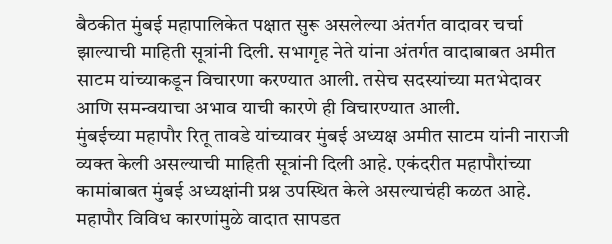बैठकीत मुंबई महापालिकेत पक्षात सुरू असलेल्या अंतर्गत वादावर चर्चा झाल्याची माहिती सूत्रांनी दिली. सभागृह नेते यांना अंतर्गत वादाबाबत अमीत साटम यांच्याकडून विचारणा करण्यात आली. तसेच सदस्यांच्या मतभेदावर आणि समन्वयाचा अभाव याची कारणे ही विचारण्यात आली.
मुंबईच्या महापौर रितू तावडे यांच्यावर मुंबई अध्यक्ष अमीत साटम यांनी नाराजी व्यक्त केली असल्याची माहिती सूत्रांनी दिली आहे. एकंदरीत महापौरांच्या कामांबाबत मुंबई अध्यक्षांनी प्रश्न उपस्थित केले असल्याचंही कळत आहे.
महापौर विविध कारणांमुळे वादात सापडत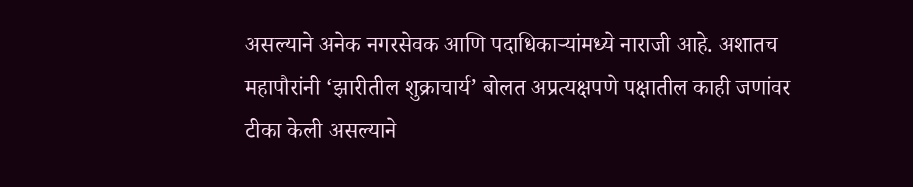असल्याने अनेक नगरसेवक आणि पदाधिकाऱ्यांमध्ये नाराजी आहे. अशातच महापौरांनी ‘झारीतील शुक्राचार्य’ बोलत अप्रत्यक्षपणे पक्षातील काही जणांवर टीका केली असल्याने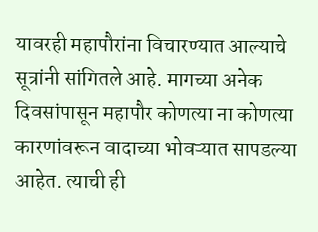यावरही महापौरांना विचारण्यात आल्याचे सूत्रांनी सांगितले आहे. मागच्या अनेक दिवसांपासून महापौर कोणत्या ना कोणत्या कारणांवरून वादाच्या भोवऱ्यात सापडल्या आहेत. त्याची ही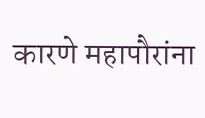कारणे महापौरांना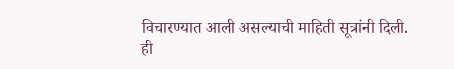विचारण्यात आली असल्याची माहिती सूत्रांनी दिली.
ही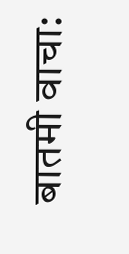बातमी वाचा: